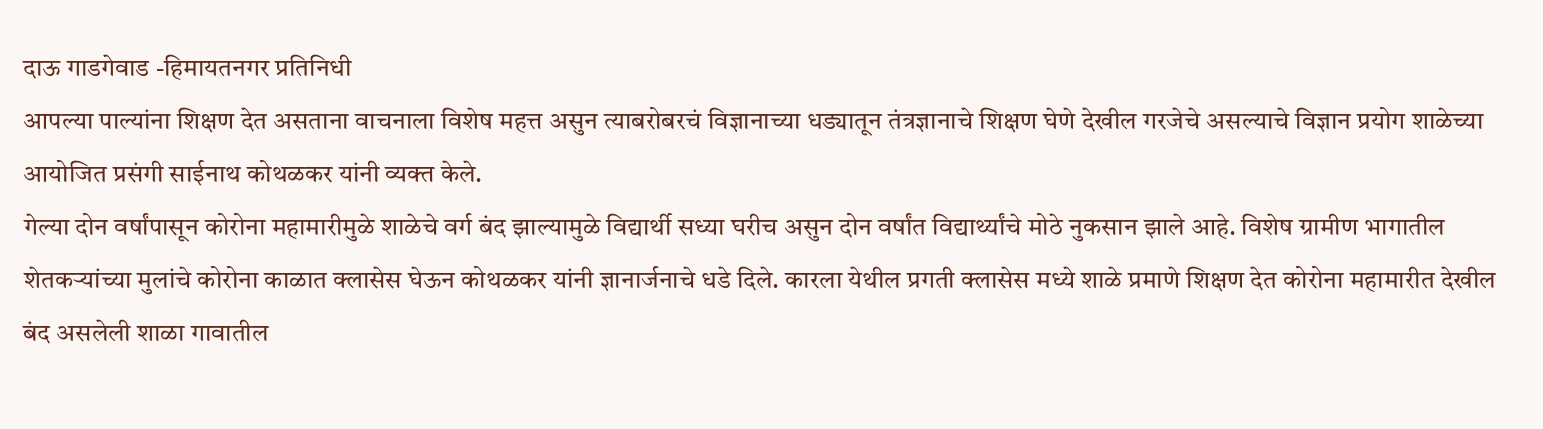दाऊ गाडगेवाड -हिमायतनगर प्रतिनिधी
आपल्या पाल्यांना शिक्षण देत असताना वाचनाला विशेष महत्त असुन त्याबरोबरचं विज्ञानाच्या धड्यातून तंत्रज्ञानाचे शिक्षण घेणे देखील गरजेचे असल्याचे विज्ञान प्रयोग शाळेच्या आयोजित प्रसंगी साईनाथ कोथळकर यांनी व्यक्त केले.
गेल्या दोन वर्षांपासून कोरोना महामारीमुळे शाळेचे वर्ग बंद झाल्यामुळे विद्यार्थी सध्या घरीच असुन दोन वर्षांत विद्यार्थ्यांचे मोठे नुकसान झाले आहे. विशेष ग्रामीण भागातील शेतकऱ्यांच्या मुलांचे कोरोना काळात क्लासेस घेऊन कोथळकर यांनी ज्ञानार्जनाचे धडे दिले. कारला येथील प्रगती क्लासेस मध्ये शाळे प्रमाणे शिक्षण देत कोरोना महामारीत देखील बंद असलेली शाळा गावातील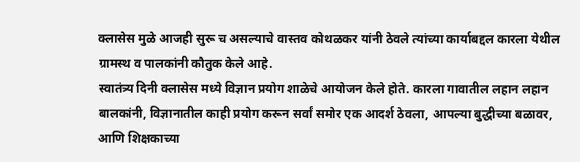क्लासेस मुळे आजही सुरू च असल्याचे वास्तव कोथळकर यांनी ठेवले त्यांच्या कार्याबद्दल कारला येथील ग्रामस्थ व पालकांनी कौतुक केले आहे.
स्वातंत्र्य दिनी क्लासेस मध्ये विज्ञान प्रयोग शाळेचे आयोजन केले होते. कारला गावातील लहान लहान बालकांनी, विज्ञानातील काही प्रयोग करून सर्वां समोर एक आदर्श ठेवला, आपल्या बुद्धीच्या बळावर, आणि शिक्षकाच्या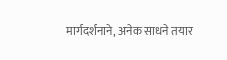मार्गदर्शनाने, अनेक साधने तयार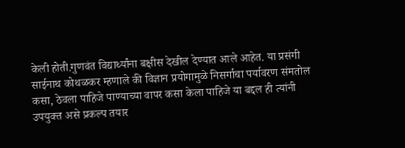केली होती.गुणवंत विद्यार्थ्यांना बक्षीस देखील देण्यात आले आहेत. या प्रसंगी साईनाथ कोथळकर म्हणाले की विज्ञान प्रयोगामुळे निसर्गाचा पर्यावरण संमतोल कसा, ठेवला पाहिजे पाण्याच्या वापर कसा केला पाहिजे या बद्दल ही त्यांनी उपयुक्त असे प्रकल्प तयार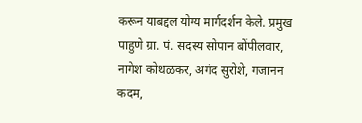करून याबद्दल योग्य मार्गदर्शन केले. प्रमुख पाहुणे ग्रा. पं. सदस्य सोपान बोंपीलवार,
नागेश कोथळकर, अगंद सुरोशे, गजानन कदम,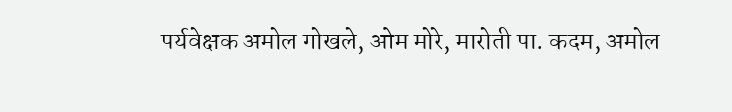पर्यवेक्षक अमोल गोखले, ओम मोरे, मारोती पा. कदम, अमोल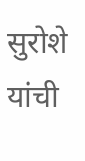सुरोशे यांची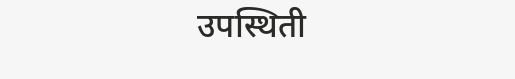उपस्थिती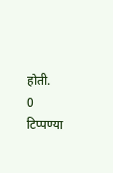होती.
0 टिप्पण्या